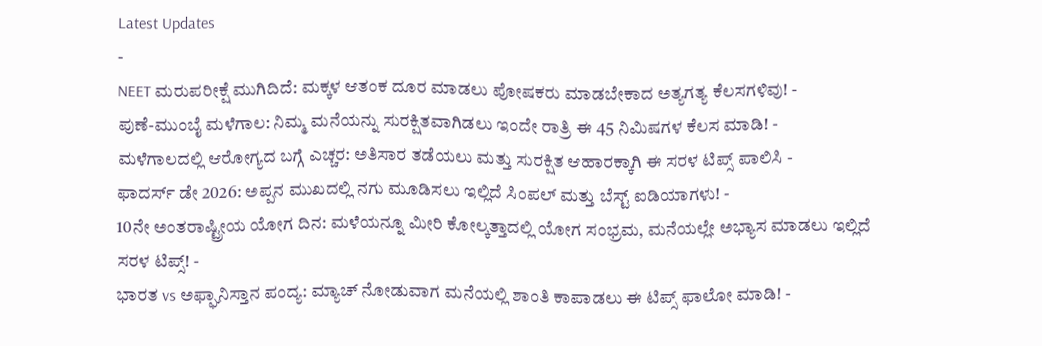Latest Updates
-
NEET ಮರುಪರೀಕ್ಷೆ ಮುಗಿದಿದೆ: ಮಕ್ಕಳ ಆತಂಕ ದೂರ ಮಾಡಲು ಪೋಷಕರು ಮಾಡಬೇಕಾದ ಅತ್ಯಗತ್ಯ ಕೆಲಸಗಳಿವು! -
ಪುಣೆ-ಮುಂಬೈ ಮಳೆಗಾಲ: ನಿಮ್ಮ ಮನೆಯನ್ನು ಸುರಕ್ಷಿತವಾಗಿಡಲು ಇಂದೇ ರಾತ್ರಿ ಈ 45 ನಿಮಿಷಗಳ ಕೆಲಸ ಮಾಡಿ! -
ಮಳೆಗಾಲದಲ್ಲಿ ಆರೋಗ್ಯದ ಬಗ್ಗೆ ಎಚ್ಚರ: ಅತಿಸಾರ ತಡೆಯಲು ಮತ್ತು ಸುರಕ್ಷಿತ ಆಹಾರಕ್ಕಾಗಿ ಈ ಸರಳ ಟಿಪ್ಸ್ ಪಾಲಿಸಿ -
ಫಾದರ್ಸ್ ಡೇ 2026: ಅಪ್ಪನ ಮುಖದಲ್ಲಿ ನಗು ಮೂಡಿಸಲು ಇಲ್ಲಿದೆ ಸಿಂಪಲ್ ಮತ್ತು ಬೆಸ್ಟ್ ಐಡಿಯಾಗಳು! -
10ನೇ ಅಂತರಾಷ್ಟ್ರೀಯ ಯೋಗ ದಿನ: ಮಳೆಯನ್ನೂ ಮೀರಿ ಕೋಲ್ಕತ್ತಾದಲ್ಲಿ ಯೋಗ ಸಂಭ್ರಮ, ಮನೆಯಲ್ಲೇ ಅಭ್ಯಾಸ ಮಾಡಲು ಇಲ್ಲಿದೆ ಸರಳ ಟಿಪ್ಸ್! -
ಭಾರತ vs ಅಫ್ಘಾನಿಸ್ತಾನ ಪಂದ್ಯ: ಮ್ಯಾಚ್ ನೋಡುವಾಗ ಮನೆಯಲ್ಲಿ ಶಾಂತಿ ಕಾಪಾಡಲು ಈ ಟಿಪ್ಸ್ ಫಾಲೋ ಮಾಡಿ! -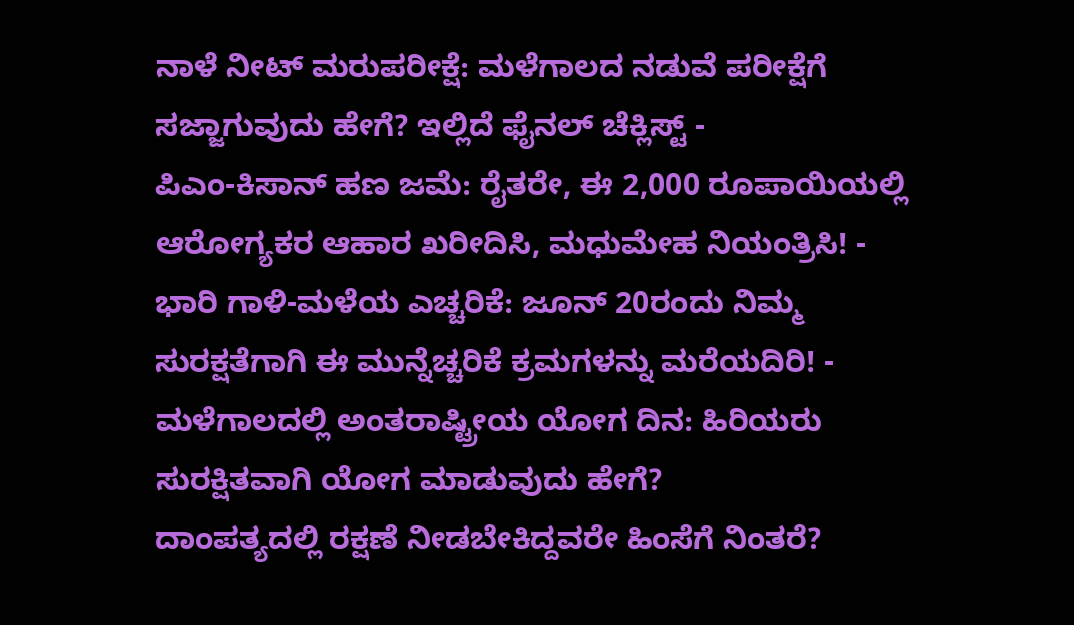ನಾಳೆ ನೀಟ್ ಮರುಪರೀಕ್ಷೆ: ಮಳೆಗಾಲದ ನಡುವೆ ಪರೀಕ್ಷೆಗೆ ಸಜ್ಜಾಗುವುದು ಹೇಗೆ? ಇಲ್ಲಿದೆ ಫೈನಲ್ ಚೆಕ್ಲಿಸ್ಟ್ -
ಪಿಎಂ-ಕಿಸಾನ್ ಹಣ ಜಮೆ: ರೈತರೇ, ಈ 2,000 ರೂಪಾಯಿಯಲ್ಲಿ ಆರೋಗ್ಯಕರ ಆಹಾರ ಖರೀದಿಸಿ, ಮಧುಮೇಹ ನಿಯಂತ್ರಿಸಿ! -
ಭಾರಿ ಗಾಳಿ-ಮಳೆಯ ಎಚ್ಚರಿಕೆ: ಜೂನ್ 20ರಂದು ನಿಮ್ಮ ಸುರಕ್ಷತೆಗಾಗಿ ಈ ಮುನ್ನೆಚ್ಚರಿಕೆ ಕ್ರಮಗಳನ್ನು ಮರೆಯದಿರಿ! -
ಮಳೆಗಾಲದಲ್ಲಿ ಅಂತರಾಷ್ಟ್ರೀಯ ಯೋಗ ದಿನ: ಹಿರಿಯರು ಸುರಕ್ಷಿತವಾಗಿ ಯೋಗ ಮಾಡುವುದು ಹೇಗೆ?
ದಾಂಪತ್ಯದಲ್ಲಿ ರಕ್ಷಣೆ ನೀಡಬೇಕಿದ್ದವರೇ ಹಿಂಸೆಗೆ ನಿಂತರೆ?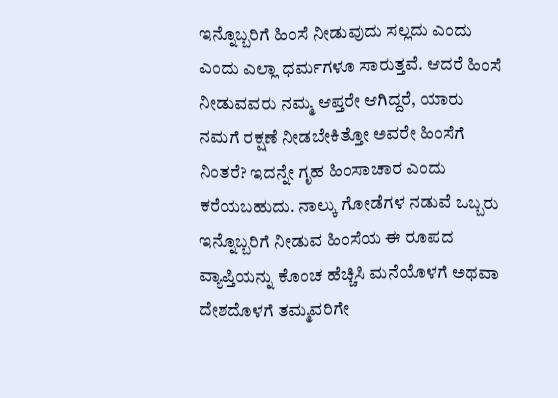ಇನ್ನೊಬ್ಬರಿಗೆ ಹಿಂಸೆ ನೀಡುವುದು ಸಲ್ಲದು ಎಂದು ಎಂದು ಎಲ್ಲಾ ಧರ್ಮಗಳೂ ಸಾರುತ್ತವೆ. ಆದರೆ ಹಿಂಸೆ ನೀಡುವವರು ನಮ್ಮ ಆಪ್ತರೇ ಆಗಿದ್ದರೆ, ಯಾರು ನಮಗೆ ರಕ್ಷಣೆ ನೀಡಬೇಕಿತ್ತೋ ಅವರೇ ಹಿಂಸೆಗೆ ನಿಂತರೆ? ಇದನ್ನೇ ಗೃಹ ಹಿಂಸಾಚಾರ ಎಂದು ಕರೆಯಬಹುದು. ನಾಲ್ಕು ಗೋಡೆಗಳ ನಡುವೆ ಒಬ್ಬರು ಇನ್ನೊಬ್ಬರಿಗೆ ನೀಡುವ ಹಿಂಸೆಯ ಈ ರೂಪದ ವ್ಯಾಪ್ತಿಯನ್ನು ಕೊಂಚ ಹೆಚ್ಚಿಸಿ ಮನೆಯೊಳಗೆ ಅಥವಾ ದೇಶದೊಳಗೆ ತಮ್ಮವರಿಗೇ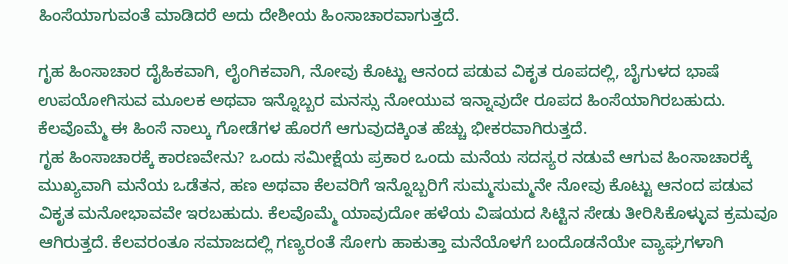ಹಿಂಸೆಯಾಗುವಂತೆ ಮಾಡಿದರೆ ಅದು ದೇಶೀಯ ಹಿಂಸಾಚಾರವಾಗುತ್ತದೆ.

ಗೃಹ ಹಿಂಸಾಚಾರ ದೈಹಿಕವಾಗಿ, ಲೈಂಗಿಕವಾಗಿ, ನೋವು ಕೊಟ್ಟು ಆನಂದ ಪಡುವ ವಿಕೃತ ರೂಪದಲ್ಲಿ, ಬೈಗುಳದ ಭಾಷೆ ಉಪಯೋಗಿಸುವ ಮೂಲಕ ಅಥವಾ ಇನ್ನೊಬ್ಬರ ಮನಸ್ಸು ನೋಯುವ ಇನ್ನಾವುದೇ ರೂಪದ ಹಿಂಸೆಯಾಗಿರಬಹುದು. ಕೆಲವೊಮ್ಮೆ ಈ ಹಿಂಸೆ ನಾಲ್ಕು ಗೋಡೆಗಳ ಹೊರಗೆ ಆಗುವುದಕ್ಕಿಂತ ಹೆಚ್ಚು ಭೀಕರವಾಗಿರುತ್ತದೆ.
ಗೃಹ ಹಿಂಸಾಚಾರಕ್ಕೆ ಕಾರಣವೇನು? ಒಂದು ಸಮೀಕ್ಷೆಯ ಪ್ರಕಾರ ಒಂದು ಮನೆಯ ಸದಸ್ಯರ ನಡುವೆ ಆಗುವ ಹಿಂಸಾಚಾರಕ್ಕೆ ಮುಖ್ಯವಾಗಿ ಮನೆಯ ಒಡೆತನ, ಹಣ ಅಥವಾ ಕೆಲವರಿಗೆ ಇನ್ನೊಬ್ಬರಿಗೆ ಸುಮ್ಮಸುಮ್ಮನೇ ನೋವು ಕೊಟ್ಟು ಆನಂದ ಪಡುವ ವಿಕೃತ ಮನೋಭಾವವೇ ಇರಬಹುದು. ಕೆಲವೊಮ್ಮೆ ಯಾವುದೋ ಹಳೆಯ ವಿಷಯದ ಸಿಟ್ಟಿನ ಸೇಡು ತೀರಿಸಿಕೊಳ್ಳುವ ಕ್ರಮವೂ ಆಗಿರುತ್ತದೆ. ಕೆಲವರಂತೂ ಸಮಾಜದಲ್ಲಿ ಗಣ್ಯರಂತೆ ಸೋಗು ಹಾಕುತ್ತಾ ಮನೆಯೊಳಗೆ ಬಂದೊಡನೆಯೇ ವ್ಯಾಘ್ರಗಳಾಗಿ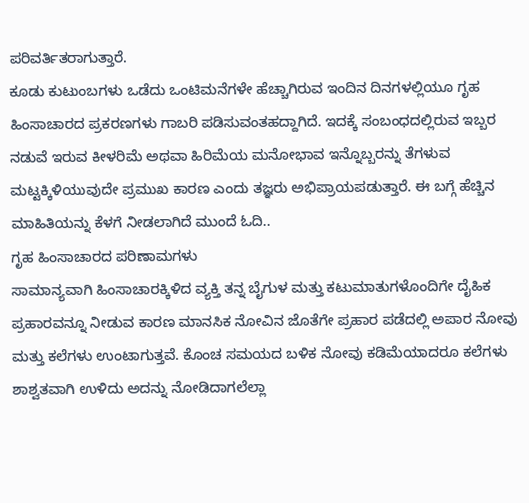ಪರಿವರ್ತಿತರಾಗುತ್ತಾರೆ.
ಕೂಡು ಕುಟುಂಬಗಳು ಒಡೆದು ಒಂಟಿಮನೆಗಳೇ ಹೆಚ್ಚಾಗಿರುವ ಇಂದಿನ ದಿನಗಳಲ್ಲಿಯೂ ಗೃಹ ಹಿಂಸಾಚಾರದ ಪ್ರಕರಣಗಳು ಗಾಬರಿ ಪಡಿಸುವಂತಹದ್ದಾಗಿದೆ. ಇದಕ್ಕೆ ಸಂಬಂಧದಲ್ಲಿರುವ ಇಬ್ಬರ ನಡುವೆ ಇರುವ ಕೀಳರಿಮೆ ಅಥವಾ ಹಿರಿಮೆಯ ಮನೋಭಾವ ಇನ್ನೊಬ್ಬರನ್ನು ತೆಗಳುವ ಮಟ್ಟಕ್ಕಿಳಿಯುವುದೇ ಪ್ರಮುಖ ಕಾರಣ ಎಂದು ತಜ್ಞರು ಅಭಿಪ್ರಾಯಪಡುತ್ತಾರೆ. ಈ ಬಗ್ಗೆ ಹೆಚ್ಚಿನ ಮಾಹಿತಿಯನ್ನು ಕೆಳಗೆ ನೀಡಲಾಗಿದೆ ಮುಂದೆ ಓದಿ..
ಗೃಹ ಹಿಂಸಾಚಾರದ ಪರಿಣಾಮಗಳು
ಸಾಮಾನ್ಯವಾಗಿ ಹಿಂಸಾಚಾರಕ್ಕಿಳಿದ ವ್ಯಕ್ತಿ ತನ್ನ ಬೈಗುಳ ಮತ್ತು ಕಟುಮಾತುಗಳೊಂದಿಗೇ ದೈಹಿಕ ಪ್ರಹಾರವನ್ನೂ ನೀಡುವ ಕಾರಣ ಮಾನಸಿಕ ನೋವಿನ ಜೊತೆಗೇ ಪ್ರಹಾರ ಪಡೆದಲ್ಲಿ ಅಪಾರ ನೋವು ಮತ್ತು ಕಲೆಗಳು ಉಂಟಾಗುತ್ತವೆ. ಕೊಂಚ ಸಮಯದ ಬಳಿಕ ನೋವು ಕಡಿಮೆಯಾದರೂ ಕಲೆಗಳು ಶಾಶ್ವತವಾಗಿ ಉಳಿದು ಅದನ್ನು ನೋಡಿದಾಗಲೆಲ್ಲಾ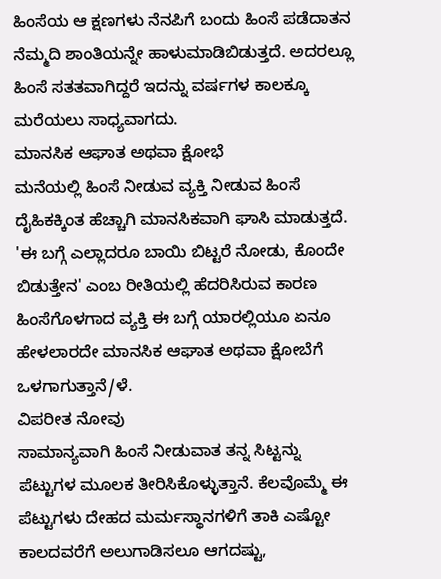ಹಿಂಸೆಯ ಆ ಕ್ಷಣಗಳು ನೆನಪಿಗೆ ಬಂದು ಹಿಂಸೆ ಪಡೆದಾತನ ನೆಮ್ಮದಿ ಶಾಂತಿಯನ್ನೇ ಹಾಳುಮಾಡಿಬಿಡುತ್ತದೆ. ಅದರಲ್ಲೂ ಹಿಂಸೆ ಸತತವಾಗಿದ್ದರೆ ಇದನ್ನು ವರ್ಷಗಳ ಕಾಲಕ್ಕೂ ಮರೆಯಲು ಸಾಧ್ಯವಾಗದು.
ಮಾನಸಿಕ ಆಘಾತ ಅಥವಾ ಕ್ಷೋಭೆ
ಮನೆಯಲ್ಲಿ ಹಿಂಸೆ ನೀಡುವ ವ್ಯಕ್ತಿ ನೀಡುವ ಹಿಂಸೆ ದೈಹಿಕಕ್ಕಿಂತ ಹೆಚ್ಚಾಗಿ ಮಾನಸಿಕವಾಗಿ ಘಾಸಿ ಮಾಡುತ್ತದೆ. 'ಈ ಬಗ್ಗೆ ಎಲ್ಲಾದರೂ ಬಾಯಿ ಬಿಟ್ಟರೆ ನೋಡು, ಕೊಂದೇ ಬಿಡುತ್ತೇನ' ಎಂಬ ರೀತಿಯಲ್ಲಿ ಹೆದರಿಸಿರುವ ಕಾರಣ ಹಿಂಸೆಗೊಳಗಾದ ವ್ಯಕ್ತಿ ಈ ಬಗ್ಗೆ ಯಾರಲ್ಲಿಯೂ ಏನೂ ಹೇಳಲಾರದೇ ಮಾನಸಿಕ ಆಘಾತ ಅಥವಾ ಕ್ಷೋಬೆಗೆ ಒಳಗಾಗುತ್ತಾನೆ/ಳೆ.
ವಿಪರೀತ ನೋವು
ಸಾಮಾನ್ಯವಾಗಿ ಹಿಂಸೆ ನೀಡುವಾತ ತನ್ನ ಸಿಟ್ಟನ್ನು ಪೆಟ್ಟುಗಳ ಮೂಲಕ ತೀರಿಸಿಕೊಳ್ಳುತ್ತಾನೆ. ಕೆಲವೊಮ್ಮೆ ಈ ಪೆಟ್ಟುಗಳು ದೇಹದ ಮರ್ಮಸ್ಥಾನಗಳಿಗೆ ತಾಕಿ ಎಷ್ಟೋ ಕಾಲದವರೆಗೆ ಅಲುಗಾಡಿಸಲೂ ಆಗದಷ್ಟು,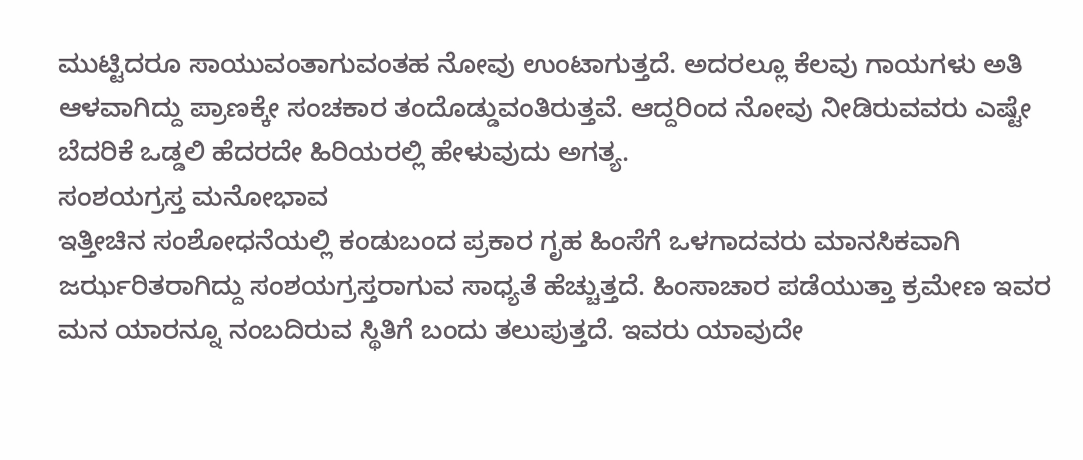ಮುಟ್ಟಿದರೂ ಸಾಯುವಂತಾಗುವಂತಹ ನೋವು ಉಂಟಾಗುತ್ತದೆ. ಅದರಲ್ಲೂ ಕೆಲವು ಗಾಯಗಳು ಅತಿ ಆಳವಾಗಿದ್ದು ಪ್ರಾಣಕ್ಕೇ ಸಂಚಕಾರ ತಂದೊಡ್ಡುವಂತಿರುತ್ತವೆ. ಆದ್ದರಿಂದ ನೋವು ನೀಡಿರುವವರು ಎಷ್ಟೇ ಬೆದರಿಕೆ ಒಡ್ಡಲಿ ಹೆದರದೇ ಹಿರಿಯರಲ್ಲಿ ಹೇಳುವುದು ಅಗತ್ಯ.
ಸಂಶಯಗ್ರಸ್ತ ಮನೋಭಾವ
ಇತ್ತೀಚಿನ ಸಂಶೋಧನೆಯಲ್ಲಿ ಕಂಡುಬಂದ ಪ್ರಕಾರ ಗೃಹ ಹಿಂಸೆಗೆ ಒಳಗಾದವರು ಮಾನಸಿಕವಾಗಿ ಜರ್ಝರಿತರಾಗಿದ್ದು ಸಂಶಯಗ್ರಸ್ತರಾಗುವ ಸಾಧ್ಯತೆ ಹೆಚ್ಚುತ್ತದೆ. ಹಿಂಸಾಚಾರ ಪಡೆಯುತ್ತಾ ಕ್ರಮೇಣ ಇವರ ಮನ ಯಾರನ್ನೂ ನಂಬದಿರುವ ಸ್ಥಿತಿಗೆ ಬಂದು ತಲುಪುತ್ತದೆ. ಇವರು ಯಾವುದೇ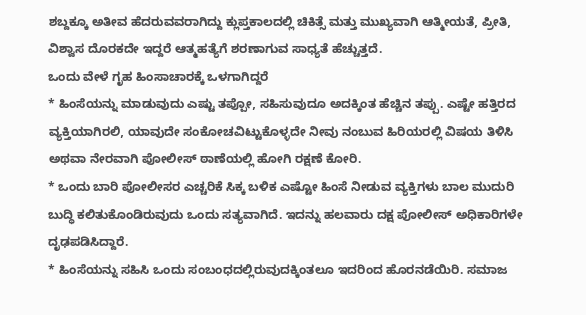ಶಬ್ದಕ್ಕೂ ಅತೀವ ಹೆದರುವವರಾಗಿದ್ದು ಕ್ಲುಪ್ತಕಾಲದಲ್ಲಿ ಚಿಕಿತ್ಸೆ ಮತ್ತು ಮುಖ್ಯವಾಗಿ ಆತ್ಮೀಯತೆ, ಪ್ರೀತಿ, ವಿಶ್ವಾಸ ದೊರಕದೇ ಇದ್ದರೆ ಆತ್ಮಹತ್ಯೆಗೆ ಶರಣಾಗುವ ಸಾಧ್ಯತೆ ಹೆಚ್ಚುತ್ತದೆ.
ಒಂದು ವೇಳೆ ಗೃಹ ಹಿಂಸಾಚಾರಕ್ಕೆ ಒಳಗಾಗಿದ್ದರೆ
* ಹಿಂಸೆಯನ್ನು ಮಾಡುವುದು ಎಷ್ಟು ತಪ್ಪೋ, ಸಹಿಸುವುದೂ ಅದಕ್ಕಿಂತ ಹೆಚ್ಚಿನ ತಪ್ಪು. ಎಷ್ಟೇ ಹತ್ತಿರದ ವ್ಯಕ್ತಿಯಾಗಿರಲಿ, ಯಾವುದೇ ಸಂಕೋಚವಿಟ್ಟುಕೊಳ್ಳದೇ ನೀವು ನಂಬುವ ಹಿರಿಯರಲ್ಲಿ ವಿಷಯ ತಿಳಿಸಿ ಅಥವಾ ನೇರವಾಗಿ ಪೋಲೀಸ್ ಠಾಣೆಯಲ್ಲಿ ಹೋಗಿ ರಕ್ಷಣೆ ಕೋರಿ.
* ಒಂದು ಬಾರಿ ಪೋಲೀಸರ ಎಚ್ಚರಿಕೆ ಸಿಕ್ಕ ಬಳಿಕ ಎಷ್ಟೋ ಹಿಂಸೆ ನೀಡುವ ವ್ಯಕ್ತಿಗಳು ಬಾಲ ಮುದುರಿ ಬುದ್ಧಿ ಕಲಿತುಕೊಂಡಿರುವುದು ಒಂದು ಸತ್ಯವಾಗಿದೆ. ಇದನ್ನು ಹಲವಾರು ದಕ್ಷ ಪೋಲೀಸ್ ಅಧಿಕಾರಿಗಳೇ ದೃಢಪಡಿಸಿದ್ದಾರೆ.
* ಹಿಂಸೆಯನ್ನು ಸಹಿಸಿ ಒಂದು ಸಂಬಂಧದಲ್ಲಿರುವುದಕ್ಕಿಂತಲೂ ಇದರಿಂದ ಹೊರನಡೆಯಿರಿ. ಸಮಾಜ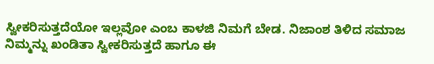ಸ್ವೀಕರಿಸುತ್ತದೆಯೋ ಇಲ್ಲವೋ ಎಂಬ ಕಾಳಜಿ ನಿಮಗೆ ಬೇಡ. ನಿಜಾಂಶ ತಿಳಿದ ಸಮಾಜ ನಿಮ್ಮನ್ನು ಖಂಡಿತಾ ಸ್ವೀಕರಿಸುತ್ತದೆ ಹಾಗೂ ಈ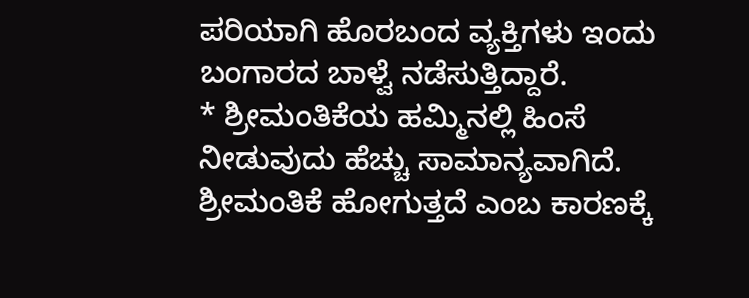ಪರಿಯಾಗಿ ಹೊರಬಂದ ವ್ಯಕ್ತಿಗಳು ಇಂದು ಬಂಗಾರದ ಬಾಳ್ವೆ ನಡೆಸುತ್ತಿದ್ದಾರೆ.
* ಶ್ರೀಮಂತಿಕೆಯ ಹಮ್ಮಿನಲ್ಲಿ ಹಿಂಸೆ ನೀಡುವುದು ಹೆಚ್ಚು ಸಾಮಾನ್ಯವಾಗಿದೆ. ಶ್ರೀಮಂತಿಕೆ ಹೋಗುತ್ತದೆ ಎಂಬ ಕಾರಣಕ್ಕೆ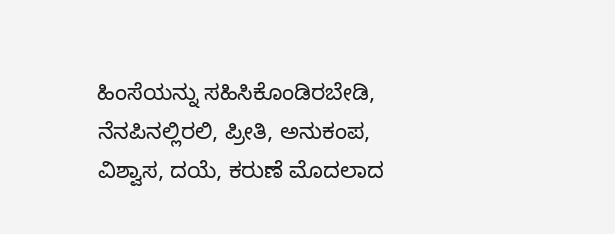ಹಿಂಸೆಯನ್ನು ಸಹಿಸಿಕೊಂಡಿರಬೇಡಿ, ನೆನಪಿನಲ್ಲಿರಲಿ, ಪ್ರೀತಿ, ಅನುಕಂಪ, ವಿಶ್ವಾಸ, ದಯೆ, ಕರುಣೆ ಮೊದಲಾದ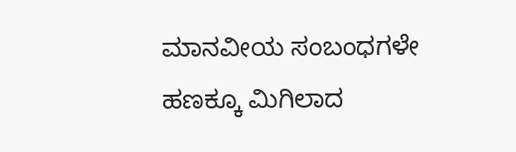ಮಾನವೀಯ ಸಂಬಂಧಗಳೇ ಹಣಕ್ಕೂ ಮಿಗಿಲಾದ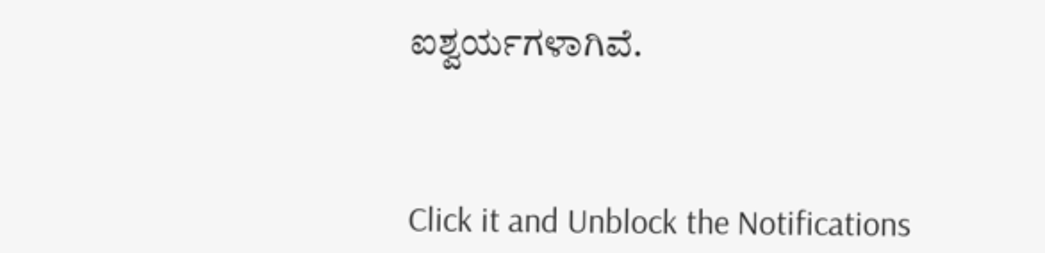ಐಶ್ವರ್ಯಗಳಾಗಿವೆ.



Click it and Unblock the Notifications